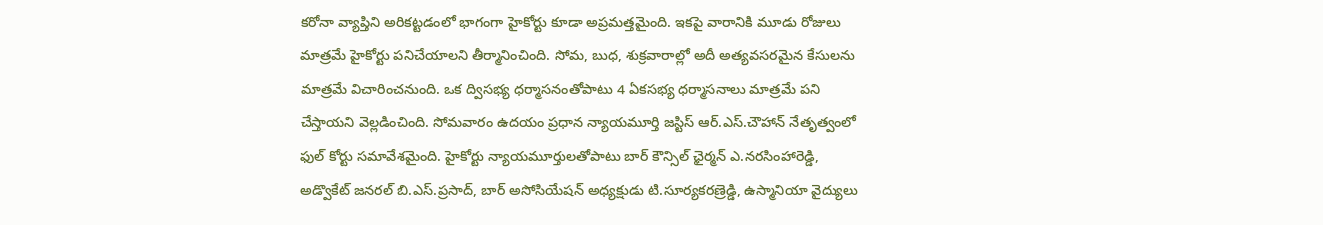కరోనా వ్యాప్తిని అరికట్టడంలో భాగంగా హైకోర్టు కూడా అప్రమత్తమైంది. ఇకపై వారానికి మూడు రోజులు మాత్రమే హైకోర్టు పనిచేయాలని తీర్మానించింది. సోమ, బుధ, శుక్రవారాల్లో అదీ అత్యవసరమైన కేసులను మాత్రమే విచారించనుంది. ఒక ద్విసభ్య ధర్మాసనంతోపాటు 4 ఏకసభ్య ధర్మాసనాలు మాత్రమే పని చేస్తాయని వెల్లడించింది. సోమవారం ఉదయం ప్రధాన న్యాయమూర్తి జస్టిస్ ఆర్.ఎస్.చౌహాన్ నేతృత్వంలో ఫుల్ కోర్టు సమావేశమైంది. హైకోర్టు న్యాయమూర్తులతోపాటు బార్ కౌన్సిల్ ఛైర్మన్ ఎ.నరసింహారెడ్డి, అడ్వొకేట్ జనరల్ బి.ఎస్.ప్రసాద్, బార్ అసోసియేషన్ అధ్యక్షుడు టి.సూర్యకరణ్రెడ్డి, ఉస్మానియా వైద్యులు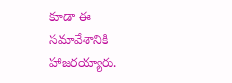కూడా ఈ సమావేశానికి హాజరయ్యారు.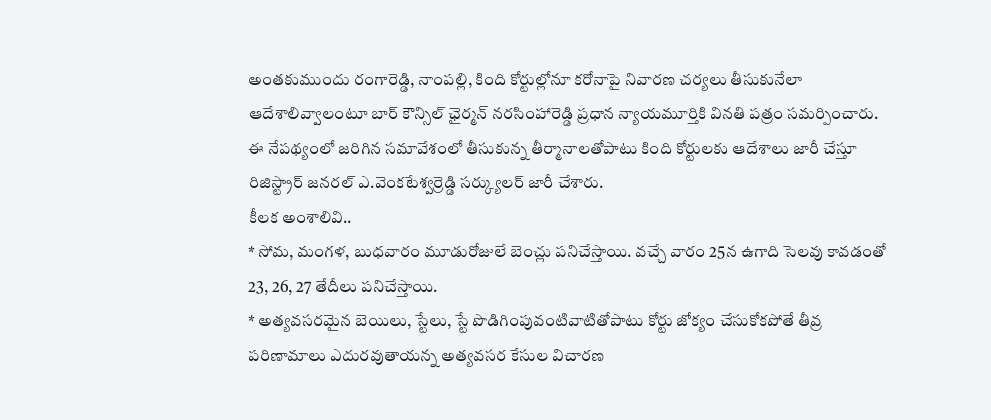అంతకుముందు రంగారెడ్డి, నాంపల్లి, కింది కోర్టుల్లోనూ కరోనాపై నివారణ చర్యలు తీసుకునేలా ఆదేశాలివ్వాలంటూ బార్ కౌన్సిల్ ఛైర్మన్ నరసింహారెడ్డి ప్రధాన న్యాయమూర్తికి వినతి పత్రం సమర్పించారు. ఈ నేపథ్యంలో జరిగిన సమావేశంలో తీసుకున్న తీర్మానాలతోపాటు కింది కోర్టులకు ఆదేశాలు జారీ చేస్తూ రిజిస్ట్రార్ జనరల్ ఎ.వెంకటేశ్వర్రెడ్డి సర్క్యులర్ జారీ చేశారు.
కీలక అంశాలివి..
* సోమ, మంగళ, బుధవారం మూడురోజులే బెంచ్లు పనిచేస్తాయి. వచ్చే వారం 25న ఉగాది సెలవు కావడంతో 23, 26, 27 తేదీలు పనిచేస్తాయి.
* అత్యవసరమైన బెయిలు, స్టేలు, స్టే పొడిగింపువంటివాటితోపాటు కోర్టు జోక్యం చేసుకోకపోతే తీవ్ర పరిణామాలు ఎదురవుతాయన్న అత్యవసర కేసుల విచారణ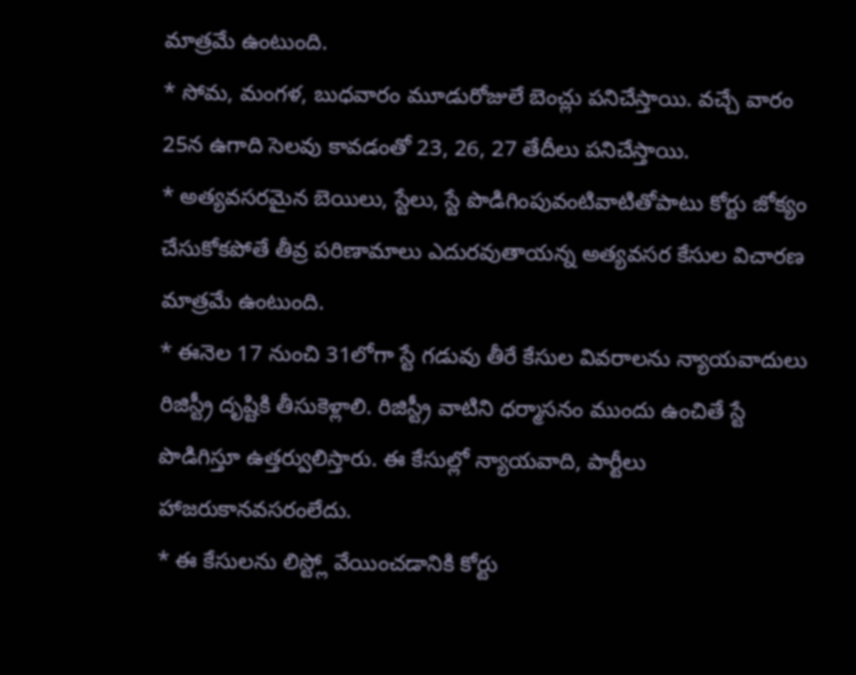మాత్రమే ఉంటుంది.
* సోమ, మంగళ, బుధవారం మూడురోజులే బెంచ్లు పనిచేస్తాయి. వచ్చే వారం 25న ఉగాది సెలవు కావడంతో 23, 26, 27 తేదీలు పనిచేస్తాయి.
* అత్యవసరమైన బెయిలు, స్టేలు, స్టే పొడిగింపువంటివాటితోపాటు కోర్టు జోక్యం చేసుకోకపోతే తీవ్ర పరిణామాలు ఎదురవుతాయన్న అత్యవసర కేసుల విచారణ మాత్రమే ఉంటుంది.
* ఈనెల 17 నుంచి 31లోగా స్టే గడువు తీరే కేసుల వివరాలను న్యాయవాదులు రిజిస్ట్రీ దృష్టికి తీసుకెళ్లాలి. రిజిస్ట్రీ వాటిని ధర్మాసనం ముందు ఉంచితే స్టే పొడిగిస్తూ ఉత్తర్వులిస్తారు. ఈ కేసుల్లో న్యాయవాది, పార్టీలు హాజరుకానవసరంలేదు.
* ఈ కేసులను లిస్ట్లో వేయించడానికి కోర్టు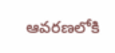ఆవరణలోకి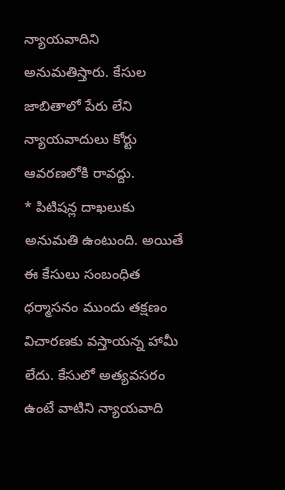న్యాయవాదిని అనుమతిస్తారు. కేసుల జాబితాలో పేరు లేని న్యాయవాదులు కోర్టు ఆవరణలోకి రావద్దు.
* పిటిషన్ల దాఖలుకు అనుమతి ఉంటుంది. అయితే ఈ కేసులు సంబంధిత ధర్మాసనం ముందు తక్షణం విచారణకు వస్తాయన్న హామీ లేదు. కేసులో అత్యవసరం ఉంటే వాటిని న్యాయవాది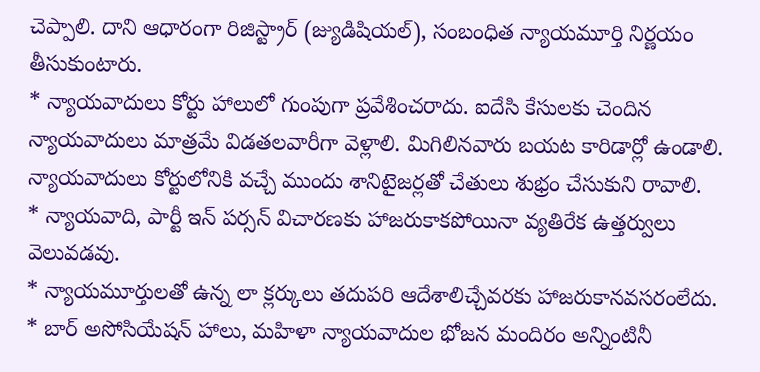చెప్పాలి. దాని ఆధారంగా రిజిస్ట్రార్ (జ్యుడిషియల్), సంబంధిత న్యాయమూర్తి నిర్ణయం తీసుకుంటారు.
* న్యాయవాదులు కోర్టు హాలులో గుంపుగా ప్రవేశించరాదు. ఐదేసి కేసులకు చెందిన న్యాయవాదులు మాత్రమే విడతలవారీగా వెళ్లాలి. మిగిలినవారు బయట కారిడార్లో ఉండాలి. న్యాయవాదులు కోర్టులోనికి వచ్చే ముందు శానిటైజర్లతో చేతులు శుభ్రం చేసుకుని రావాలి.
* న్యాయవాది, పార్టీ ఇన్ పర్సన్ విచారణకు హాజరుకాకపోయినా వ్యతిరేక ఉత్తర్వులు వెలువడవు.
* న్యాయమూర్తులతో ఉన్న లా క్లర్కులు తదుపరి ఆదేశాలిచ్చేవరకు హాజరుకానవసరంలేదు.
* బార్ అసోసియేషన్ హాలు, మహిళా న్యాయవాదుల భోజన మందిరం అన్నింటినీ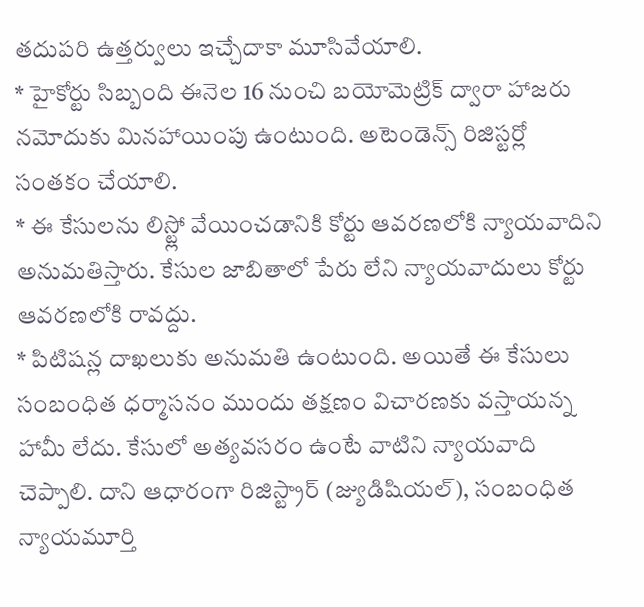తదుపరి ఉత్తర్వులు ఇచ్చేదాకా మూసివేయాలి.
* హైకోర్టు సిబ్బంది ఈనెల 16 నుంచి బయోమెట్రిక్ ద్వారా హాజరు నమోదుకు మినహాయింపు ఉంటుంది. అటెండెన్స్ రిజిస్టర్లో సంతకం చేయాలి.
* ఈ కేసులను లిస్ట్లో వేయించడానికి కోర్టు ఆవరణలోకి న్యాయవాదిని అనుమతిస్తారు. కేసుల జాబితాలో పేరు లేని న్యాయవాదులు కోర్టు ఆవరణలోకి రావద్దు.
* పిటిషన్ల దాఖలుకు అనుమతి ఉంటుంది. అయితే ఈ కేసులు సంబంధిత ధర్మాసనం ముందు తక్షణం విచారణకు వస్తాయన్న హామీ లేదు. కేసులో అత్యవసరం ఉంటే వాటిని న్యాయవాది చెప్పాలి. దాని ఆధారంగా రిజిస్ట్రార్ (జ్యుడిషియల్), సంబంధిత న్యాయమూర్తి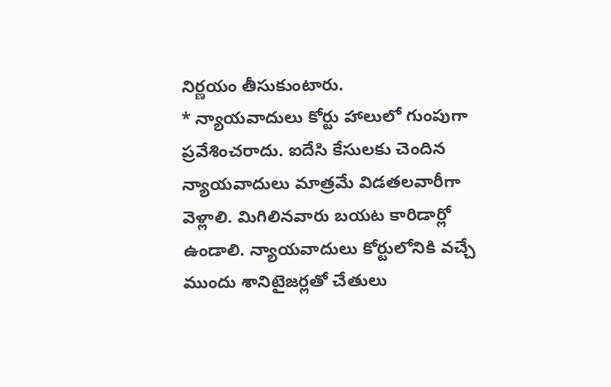నిర్ణయం తీసుకుంటారు.
* న్యాయవాదులు కోర్టు హాలులో గుంపుగా ప్రవేశించరాదు. ఐదేసి కేసులకు చెందిన న్యాయవాదులు మాత్రమే విడతలవారీగా వెళ్లాలి. మిగిలినవారు బయట కారిడార్లో ఉండాలి. న్యాయవాదులు కోర్టులోనికి వచ్చే ముందు శానిటైజర్లతో చేతులు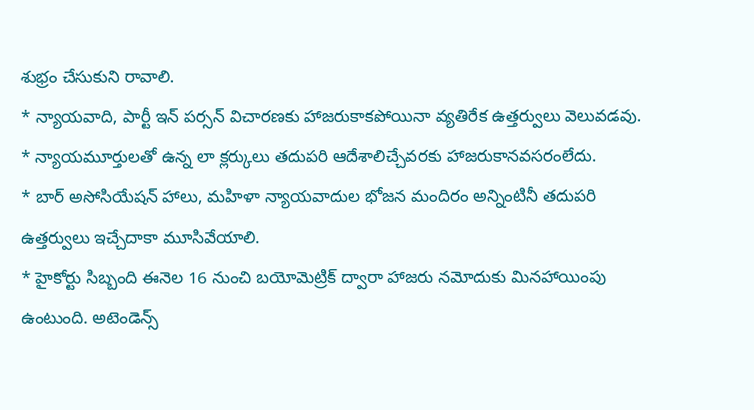శుభ్రం చేసుకుని రావాలి.
* న్యాయవాది, పార్టీ ఇన్ పర్సన్ విచారణకు హాజరుకాకపోయినా వ్యతిరేక ఉత్తర్వులు వెలువడవు.
* న్యాయమూర్తులతో ఉన్న లా క్లర్కులు తదుపరి ఆదేశాలిచ్చేవరకు హాజరుకానవసరంలేదు.
* బార్ అసోసియేషన్ హాలు, మహిళా న్యాయవాదుల భోజన మందిరం అన్నింటినీ తదుపరి ఉత్తర్వులు ఇచ్చేదాకా మూసివేయాలి.
* హైకోర్టు సిబ్బంది ఈనెల 16 నుంచి బయోమెట్రిక్ ద్వారా హాజరు నమోదుకు మినహాయింపు ఉంటుంది. అటెండెన్స్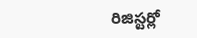రిజిస్టర్లో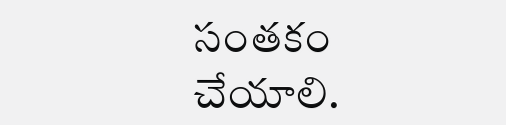సంతకం చేయాలి.